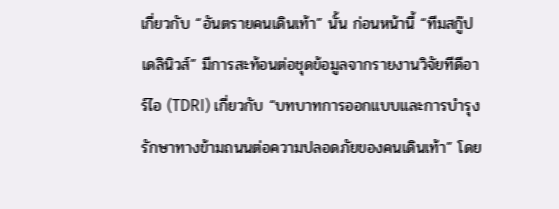เกี่ยวกับ “อันตรายคนเดินเท้า” นั้น ก่อนหน้านี้ “ทีมสกู๊ปเดลินิวส์” มีการสะท้อนต่อชุดข้อมูลจากรายงานวิจัยทีดีอาร์ไอ (TDRI) เกี่ยวกับ “บทบาทการออกแบบและการบำรุงรักษาทางข้ามถนนต่อความปลอดภัยของคนเดินเท้า” โดย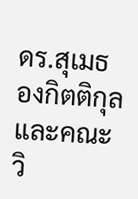ดร.สุเมธ องกิตติกุล และคณะวิ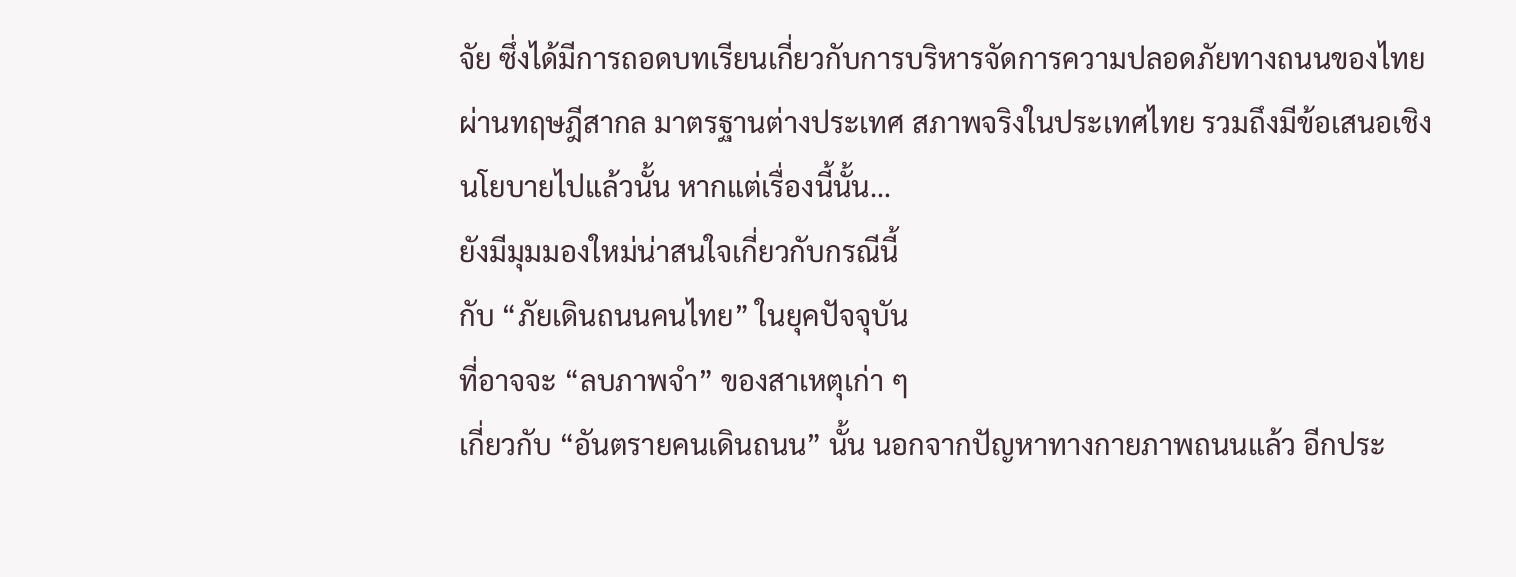จัย ซึ่งได้มีการถอดบทเรียนเกี่ยวกับการบริหารจัดการความปลอดภัยทางถนนของไทยผ่านทฤษฎีสากล มาตรฐานต่างประเทศ สภาพจริงในประเทศไทย รวมถึงมีข้อเสนอเชิงนโยบายไปแล้วนั้น หากแต่เรื่องนี้นั้น…
ยังมีมุมมองใหม่น่าสนใจเกี่ยวกับกรณีนี้
กับ “ภัยเดินถนนคนไทย” ในยุคปัจจุบัน
ที่อาจจะ “ลบภาพจำ” ของสาเหตุเก่า ๆ
เกี่ยวกับ “อันตรายคนเดินถนน” นั้น นอกจากปัญหาทางกายภาพถนนแล้ว อีกประ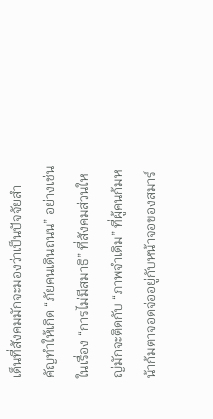เด็นที่สังคมมักจะมองว่าเป็นปัจจัยสำคัญทำให้เกิด “ภัยคนเดินถนน” อย่างเช่นในเรื่อง “การไม่มีสมาธิ” ที่สังคมส่วนใหญ่มักจะติดกับ “ภาพจำเดิม” ที่ผู้คนก้มหน้าก้มตาจอดจ่ออยู่กับหน้าจอของสมาร์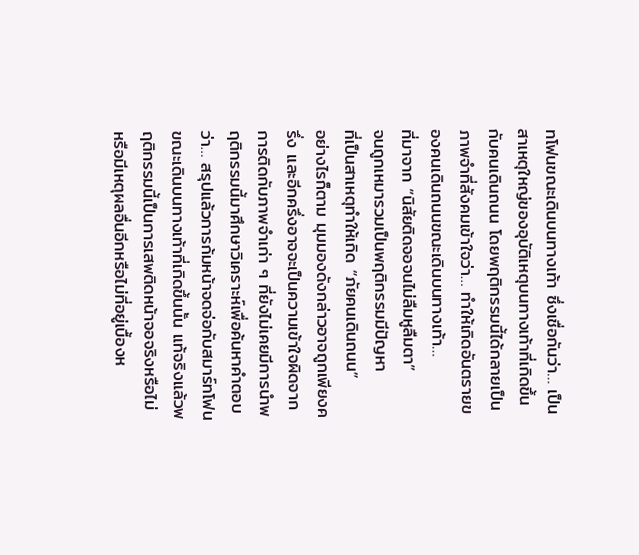ทโฟนขณะเดินบนทางเท้า ซึ่งเชื่อกันว่า… เป็นสาเหตุใหญ่ของอุบัติเหตุบนทางเท้าที่เกิดขึ้นกับคนเดินถนน โดยพฤติกรรมนี้ได้กลายเป็นภาพจำที่สังคมเข้าใจว่า… ทำให้เกิดอันตรายของคนเดินถนนขณะเดินบนทางเท้า…
ที่มาจาก “นิสัยติดจอจนไม่ลืมหูลืมตา”
จนถูกเหมารวมเป็นพฤติกรรมมีปัญหา
ที่เป็นสาเหตุทำให้เกิด “ภัยคนเดินถนน”
อย่างไรก็ตาม มุมมองดังกล่าวอาจถูกเพียงครึ่ง และอีกครึ่งอาจจะเป็นความเข้าใจผิดจากการติดกับภาพจำเก่า ๆ ที่ยังไม่เคยมีการนำพฤติกรรมนี้มาศึกษาวิเคราะห์เพื่อค้นหาคำตอบว่า… สรุปแล้วการก้มหน้าจดจ่อกับสมาร์ทโฟนขณะเดินบนทางเท้าที่เกิดขึ้นนั้น แท้จริงแล้วพฤติกรรมนี้เป็นการเสพติดหน้าจอจริงหรือไม่ หรือมีเหตุผลอื่นอีกหรือไม่ที่อยู่เบื้องห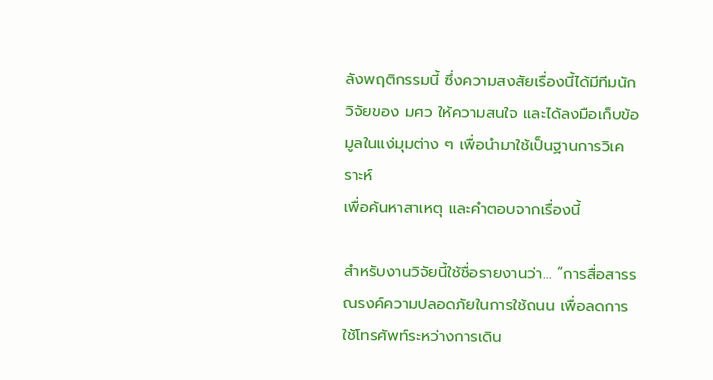ลังพฤติกรรมนี้ ซึ่งความสงสัยเรื่องนี้ได้มีทีมนักวิจัยของ มศว ให้ความสนใจ และได้ลงมือเก็บข้อมูลในแง่มุมต่าง ๆ เพื่อนำมาใช้เป็นฐานการวิเคราะห์
เพื่อค้นหาสาเหตุ และคำตอบจากเรื่องนี้

สำหรับงานวิจัยนี้ใช้ชื่อรายงานว่า… “การสื่อสารรณรงค์ความปลอดภัยในการใช้ถนน เพื่อลดการใช้โทรศัพท์ระหว่างการเดิน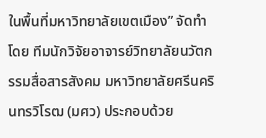ในพื้นที่มหาวิทยาลัยเขตเมือง” จัดทำโดย ทีมนักวิจัยอาจารย์วิทยาลัยนวัตกรรมสื่อสารสังคม มหาวิทยาลัยศรีนครินทรวิโรฒ (มศว) ประกอบด้วย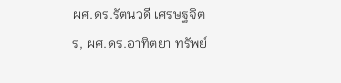ผศ.ดร.รัตนวดี เศรษฐจิตร, ผศ.ดร.อาทิตยา ทรัพย์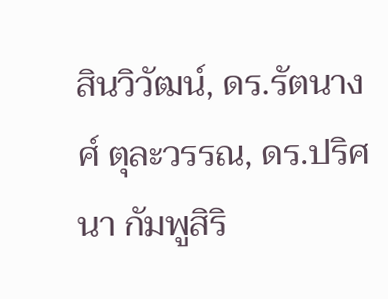สินวิวัฒน์, ดร.รัตนางศ์ ตุละวรรณ, ดร.ปริศนา กัมพูสิริ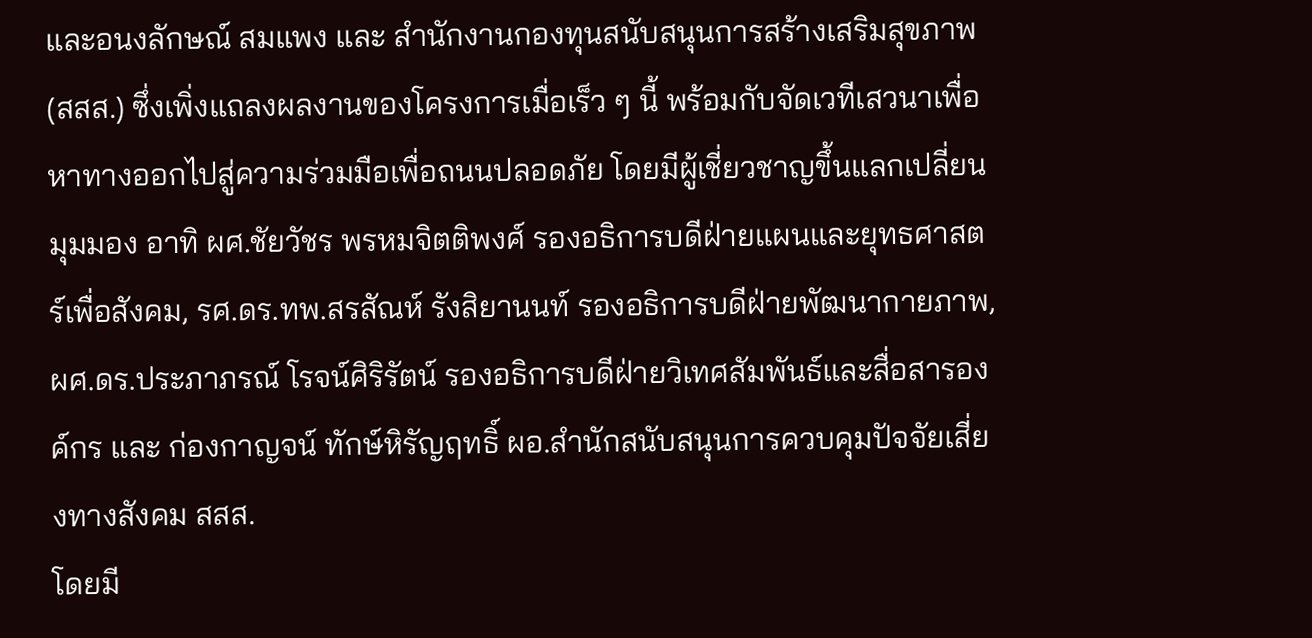และอนงลักษณ์ สมแพง และ สำนักงานกองทุนสนับสนุนการสร้างเสริมสุขภาพ (สสส.) ซึ่งเพิ่งแถลงผลงานของโครงการเมื่อเร็ว ๆ นี้ พร้อมกับจัดเวทีเสวนาเพื่อหาทางออกไปสู่ความร่วมมือเพื่อถนนปลอดภัย โดยมีผู้เชี่ยวชาญขึ้นแลกเปลี่ยนมุมมอง อาทิ ผศ.ชัยวัชร พรหมจิตติพงศ์ รองอธิการบดีฝ่ายแผนและยุทธศาสตร์เพื่อสังคม, รศ.ดร.ทพ.สรสัณห์ รังสิยานนท์ รองอธิการบดีฝ่ายพัฒนากายภาพ, ผศ.ดร.ประภาภรณ์ โรจน์ศิริรัตน์ รองอธิการบดีฝ่ายวิเทศสัมพันธ์และสื่อสารองค์กร และ ก่องกาญจน์ ทักษ์หิรัญฤทธิ์ ผอ.สำนักสนับสนุนการควบคุมปัจจัยเสี่ยงทางสังคม สสส.
โดยมี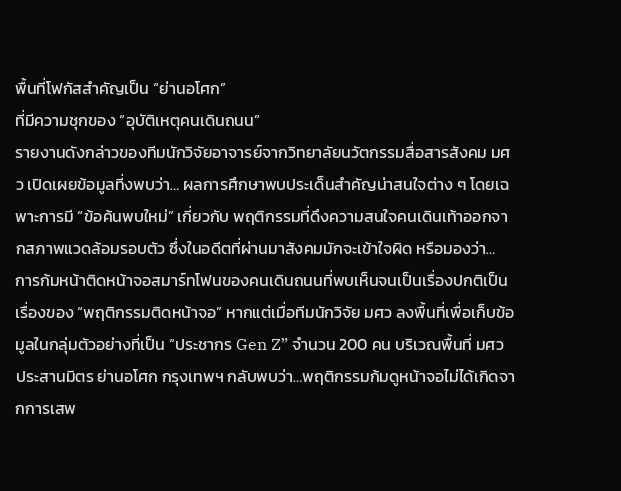พื้นที่โฟกัสสำคัญเป็น “ย่านอโศก”
ที่มีความชุกของ “อุบัติเหตุคนเดินถนน”
รายงานดังกล่าวของทีมนักวิจัยอาจารย์จากวิทยาลัยนวัตกรรมสื่อสารสังคม มศว เปิดเผยข้อมูลที่งพบว่า… ผลการศึกษาพบประเด็นสำคัญน่าสนใจต่าง ๆ โดยเฉพาะการมี “ข้อค้นพบใหม่” เกี่ยวกับ พฤติกรรมที่ดึงความสนใจคนเดินเท้าออกจากสภาพแวดล้อมรอบตัว ซึ่งในอดีตที่ผ่านมาสังคมมักจะเข้าใจผิด หรือมองว่า… การก้มหน้าติดหน้าจอสมาร์ทโฟนของคนเดินถนนที่พบเห็นจนเป็นเรื่องปกติเป็นเรื่องของ “พฤติกรรมติดหน้าจอ” หากแต่เมื่อทีมนักวิจัย มศว ลงพื้นที่เพื่อเก็บข้อมูลในกลุ่มตัวอย่างที่เป็น “ประชากร Gen Z” จำนวน 200 คน บริเวณพื้นที่ มศว ประสานมิตร ย่านอโศก กรุงเทพฯ กลับพบว่า…พฤติกรรมก้มดูหน้าจอไม่ได้เกิดจากการเสพ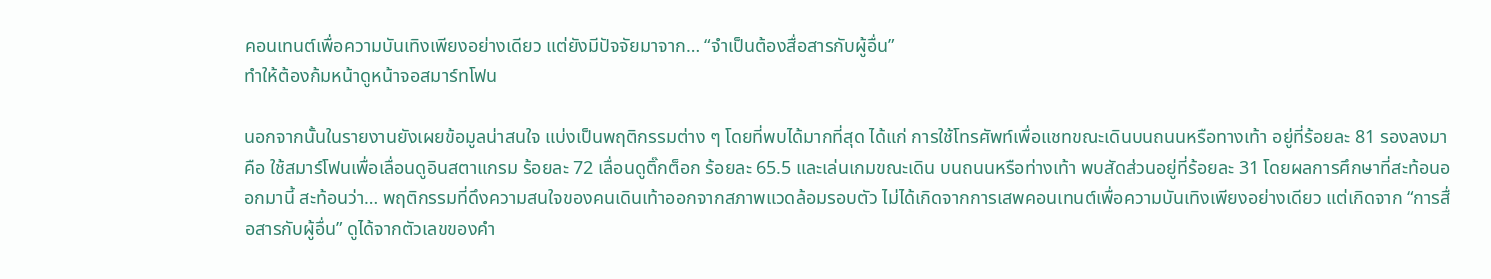คอนเทนต์เพื่อความบันเทิงเพียงอย่างเดียว แต่ยังมีปัจจัยมาจาก… “จำเป็นต้องสื่อสารกับผู้อื่น”
ทำให้ต้องก้มหน้าดูหน้าจอสมาร์ทโฟน

นอกจากนั้นในรายงานยังเผยข้อมูลน่าสนใจ แบ่งเป็นพฤติกรรมต่าง ๆ โดยที่พบได้มากที่สุด ได้แก่ การใช้โทรศัพท์เพื่อแชทขณะเดินบนถนนหรือทางเท้า อยู่ที่ร้อยละ 81 รองลงมาคือ ใช้สมาร์โฟนเพื่อเลื่อนดูอินสตาแกรม ร้อยละ 72 เลื่อนดูติ๊กต็อก ร้อยละ 65.5 และเล่นเกมขณะเดิน บนถนนหรือท่างเท้า พบสัดส่วนอยู่ที่ร้อยละ 31 โดยผลการศึกษาที่สะท้อนออกมานี้ สะท้อนว่า… พฤติกรรมที่ดึงความสนใจของคนเดินเท้าออกจากสภาพแวดล้อมรอบตัว ไม่ได้เกิดจากการเสพคอนเทนต์เพื่อความบันเทิงเพียงอย่างเดียว แต่เกิดจาก “การสื่อสารกับผู้อื่น” ดูได้จากตัวเลขของคำ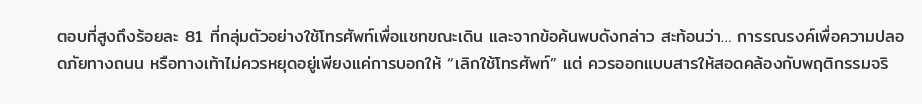ตอบที่สูงถึงร้อยละ 81 ที่กลุ่มตัวอย่างใช้โทรศัพท์เพื่อแชทขณะเดิน และจากข้อค้นพบดังกล่าว สะท้อนว่า… การรณรงค์เพื่อความปลอดภัยทางถนน หรือทางเท้าไม่ควรหยุดอยู่เพียงแค่การบอกให้ “เลิกใช้โทรศัพท์” แต่ ควรออกแบบสารให้สอดคล้องกับพฤติกรรมจริ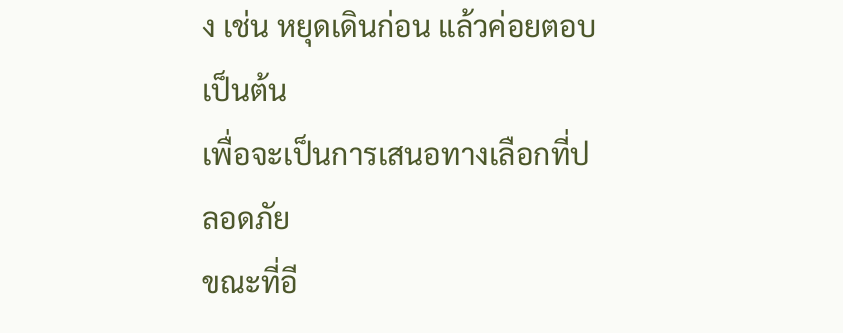ง เช่น หยุดเดินก่อน แล้วค่อยตอบ เป็นต้น
เพื่อจะเป็นการเสนอทางเลือกที่ปลอดภัย
ขณะที่อี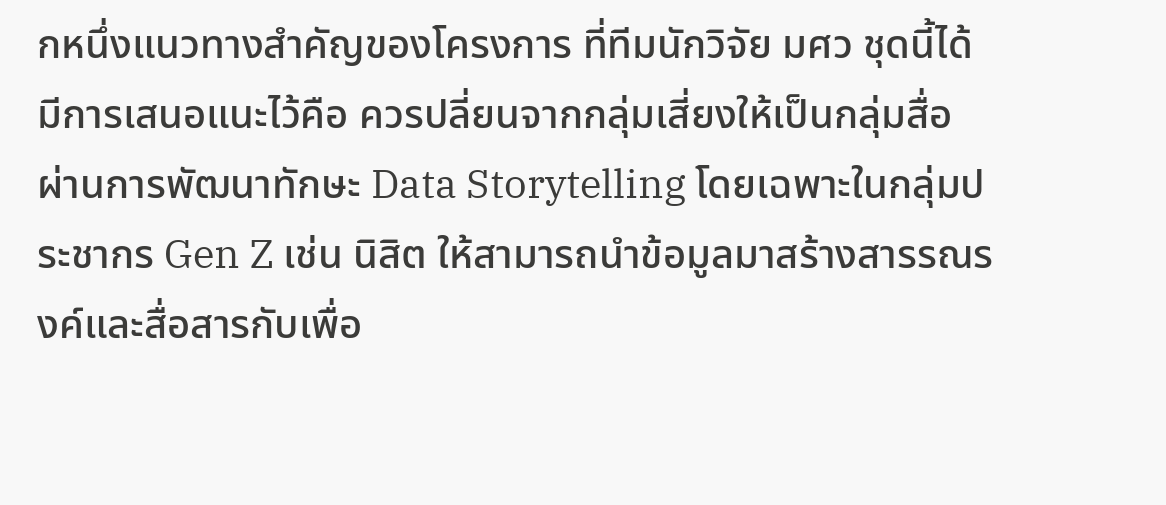กหนึ่งแนวทางสำคัญของโครงการ ที่ทีมนักวิจัย มศว ชุดนี้ได้มีการเสนอแนะไว้คือ ควรปลี่ยนจากกลุ่มเสี่ยงให้เป็นกลุ่มสื่อ ผ่านการพัฒนาทักษะ Data Storytelling โดยเฉพาะในกลุ่มประชากร Gen Z เช่น นิสิต ให้สามารถนำข้อมูลมาสร้างสารรณรงค์และสื่อสารกับเพื่อ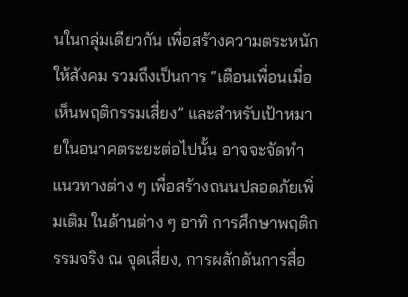นในกลุ่มเดียวกัน เพื่อสร้างความตระหนักให้สังคม รวมถึงเป็นการ “เตือนเพื่อนเมื่อเห็นพฤติกรรมเสี่ยง” และสำหรับเป้าหมายในอนาคตระยะต่อไปนั้น อาจจะจัดทำแนวทางต่าง ๆ เพื่อสร้างถนนปลอดภัยเพิ่มเติม ในด้านต่าง ๆ อาทิ การศึกษาพฤติกรรมจริง ณ จุดเสี่ยง, การผลักดันการสื่อ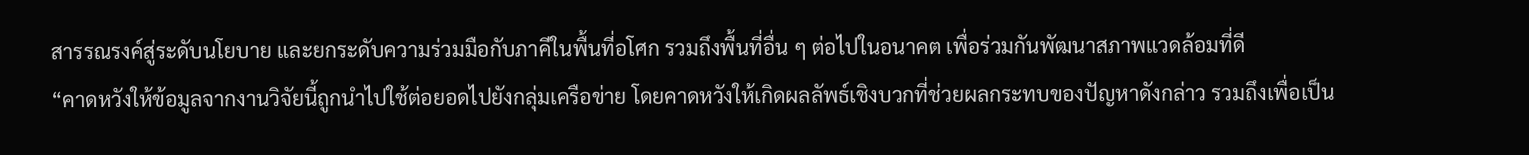สารรณรงค์สู่ระดับนโยบาย และยกระดับความร่วมมือกับภาคีในพื้นที่อโศก รวมถึงพื้นที่อื่น ๆ ต่อไปในอนาคต เพื่อร่วมกันพัฒนาสภาพแวดล้อมที่ดี
“คาดหวังให้ข้อมูลจากงานวิจัยนี้ถูกนำไปใช้ต่อยอดไปยังกลุ่มเครือข่าย โดยคาดหวังให้เกิดผลลัพธ์เชิงบวกที่ช่วยผลกระทบของปัญหาดังกล่าว รวมถึงเพื่อเป็น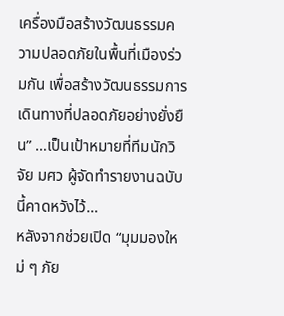เครื่องมือสร้างวัฒนธรรมความปลอดภัยในพื้นที่เมืองร่วมกัน เพื่อสร้างวัฒนธรรมการเดินทางที่ปลอดภัยอย่างยั่งยืน” …เป็นเป้าหมายที่ทีมนักวิจัย มศว ผู้จัดทำรายงานฉบับนี้คาดหวังไว้…
หลังจากช่วยเปิด “มุมมองใหม่ ๆ ภัย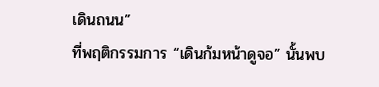เดินถนน”
ที่พฤติกรรมการ “เดินก้มหน้าดูจอ” นั้นพบ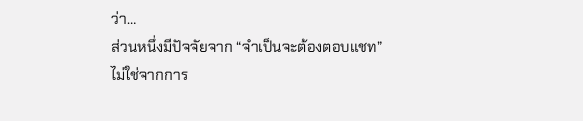ว่า…
ส่วนหนึ่งมีปัจจัยจาก “จำเป็นจะต้องตอบแชท”
ไม่ใช่จากการ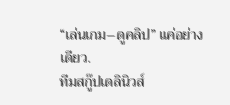“เล่นเกม–ดูคลิป” แค่อย่างเดียว.
ทีมสกู๊ปเดลินิวส์